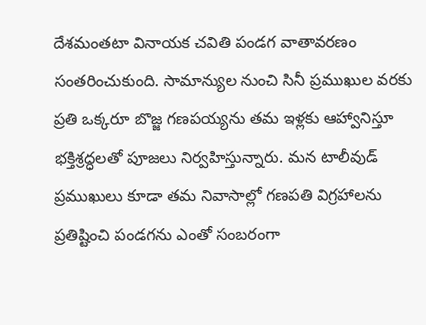దేశమంతటా వినాయక చవితి పండగ వాతావరణం సంతరించుకుంది. సామాన్యుల నుంచి సినీ ప్రముఖుల వరకు ప్రతి ఒక్కరూ బొజ్జ గణపయ్యను తమ ఇళ్లకు ఆహ్వానిస్తూ భక్తిశ్రద్ధలతో పూజలు నిర్వహిస్తున్నారు. మన టాలీవుడ్ ప్రముఖులు కూడా తమ నివాసాల్లో గణపతి విగ్రహాలను ప్రతిష్టించి పండగను ఎంతో సంబరంగా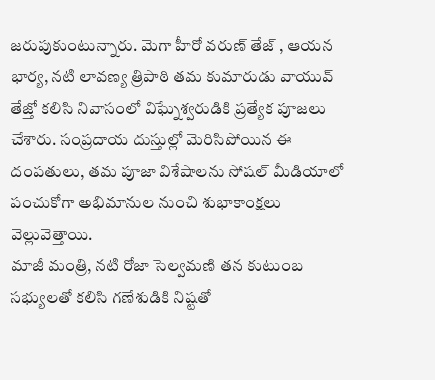జరుపుకుంటున్నారు. మెగా హీరో వరుణ్ తేజ్ , ఆయన భార్య, నటి లావణ్య త్రిపాఠి తమ కుమారుడు వాయువ్ తేజ్తో కలిసి నివాసంలో విఘ్నేశ్వరుడికి ప్రత్యేక పూజలు చేశారు. సంప్రదాయ దుస్తుల్లో మెరిసిపోయిన ఈ దంపతులు, తమ పూజా విశేషాలను సోషల్ మీడియాలో పంచుకోగా అభిమానుల నుంచి శుభాకాంక్షలు వెల్లువెత్తాయి.
మాజీ మంత్రి, నటి రోజా సెల్వమణి తన కుటుంబ సభ్యులతో కలిసి గణేశుడికి నిష్టతో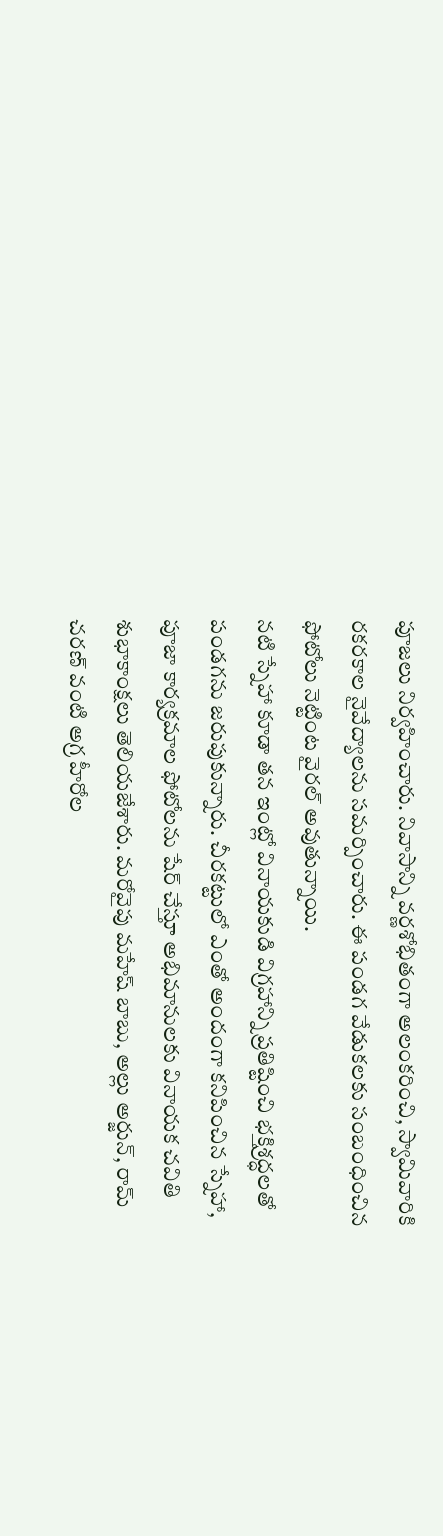పూజలు నిర్వహించారు. నివాసాన్ని వర్ణశోభితంగా అలంకరించి, స్వామివారికి రకరకాల నైవేద్యాలను సమర్పించారు. ఈ పండగ వేడుకలకు సంబంధించిన ఫోటోలు నెట్టింట వైరల్ అవుతున్నాయి.
నటి స్నేహా కూడా తన ఇంట్లో వినాయకుడి విగ్రహాన్ని ప్రతిష్టించి భక్తిశ్రద్ధలతో పండగను జరుపుకున్నారు. చీరకట్టులో ఎంతో అందంగా కనిపించిన స్నేహా, పూజా కార్యక్రమాల ఫోటోలను షేర్ చేస్తూ అభిమానులకు వినాయక చవితి శుభాకాంక్షలు తెలియజేశారు. మరోవైపు మహేష్ బాబు, అల్లు అర్జున్, రామ్ చరణ్ వంటి అగ్ర హీరోల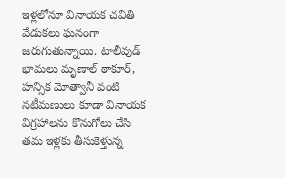ఇళ్లలోనూ వినాయక చవితి వేడుకలు ఘనంగా జరుగుతున్నాయి. టాలీవుడ్ భామలు మృణాల్ ఠాకూర్, హన్సిక మోత్వానీ వంటి నటీమణులు కూడా వినాయక విగ్రహాలను కొనుగోలు చేసి తమ ఇళ్లకు తీసుకెళ్తున్న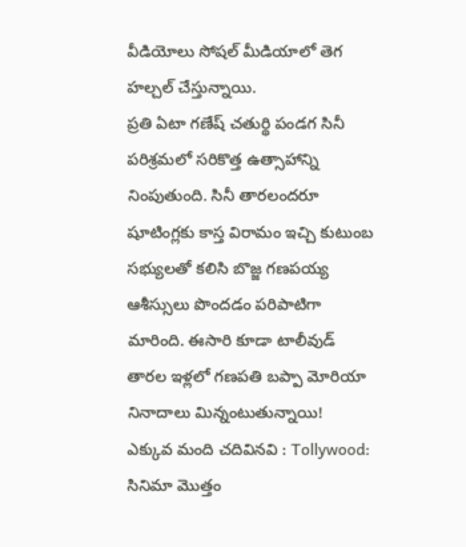వీడియోలు సోషల్ మీడియాలో తెగ హల్చల్ చేస్తున్నాయి.
ప్రతి ఏటా గణేష్ చతుర్థి పండగ సినీ పరిశ్రమలో సరికొత్త ఉత్సాహాన్ని నింపుతుంది. సినీ తారలందరూ షూటింగ్లకు కాస్త విరామం ఇచ్చి కుటుంబ సభ్యులతో కలిసి బొజ్జ గణపయ్య ఆశీస్సులు పొందడం పరిపాటిగా మారింది. ఈసారి కూడా టాలీవుడ్ తారల ఇళ్లలో గణపతి బప్పా మోరియా నినాదాలు మిన్నంటుతున్నాయి!
ఎక్కువ మంది చదివినవి : Tollywood: సినిమా మొత్తం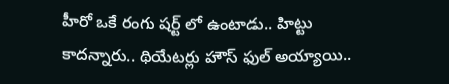హీరో ఒకే రంగు షర్ట్ లో ఉంటాడు.. హిట్టు కాదన్నారు.. థియేటర్లు హౌస్ ఫుల్ అయ్యాయి..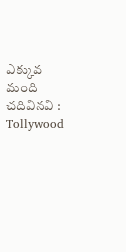ఎక్కువ మంది చదివినవి : Tollywood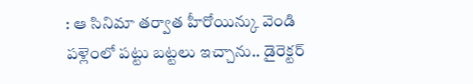: ఆ సినిమా తర్వాత హీరోయిన్కు వెండి పళ్లెంలో పట్టు బట్టలు ఇచ్చాను.. డైరెక్టర్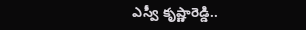ఎస్వీ కృష్ణారెడ్డి..